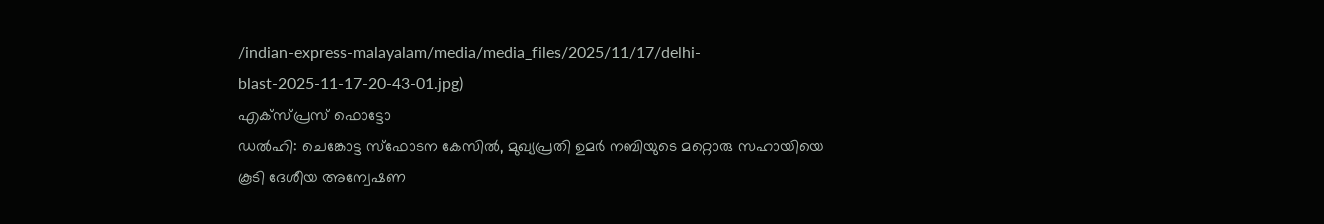/indian-express-malayalam/media/media_files/2025/11/17/delhi-blast-2025-11-17-20-43-01.jpg)
എക്സ്പ്രസ് ഫൊട്ടോ
ഡൽഹി: ചെങ്കോട്ട സ്ഫോടന കേസിൽ, മുഖ്യപ്രതി ഉമർ നബിയുടെ മറ്റൊരു സഹായിയെ കൂടി ദേശീയ അന്വേഷണ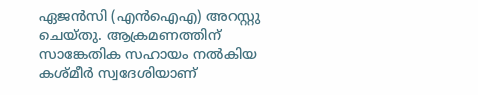ഏജൻസി (എൻഐഎ) അറസ്റ്റു ചെയ്തു. ആക്രമണത്തിന് സാങ്കേതിക സഹായം നൽകിയ കശ്മീർ സ്വദേശിയാണ്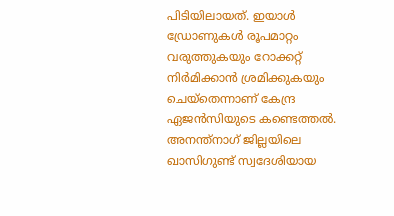പിടിയിലായത്. ഇയാൾ ഡ്രോണുകൾ രൂപമാറ്റം വരുത്തുകയും റോക്കറ്റ് നിർമിക്കാൻ ശ്രമിക്കുകയും ചെയ്തെന്നാണ് കേന്ദ്ര ഏജൻസിയുടെ കണ്ടെത്തൽ.
അനന്ത്നാഗ് ജില്ലയിലെ ഖാസിഗുണ്ട് സ്വദേശിയായ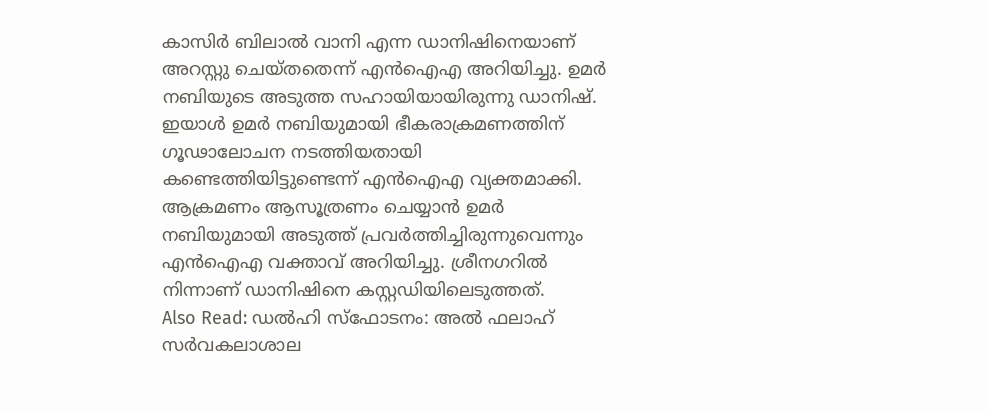കാസിർ ബിലാൽ വാനി എന്ന ഡാനിഷിനെയാണ് അറസ്റ്റു ചെയ്തതെന്ന് എൻഐഎ അറിയിച്ചു. ഉമർ നബിയുടെ അടുത്ത സഹായിയായിരുന്നു ഡാനിഷ്. ഇയാൾ ഉമർ നബിയുമായി ഭീകരാക്രമണത്തിന് ഗൂഢാലോചന നടത്തിയതായി കണ്ടെത്തിയിട്ടുണ്ടെന്ന് എൻഐഎ വ്യക്തമാക്കി. ആക്രമണം ആസൂത്രണം ചെയ്യാൻ ഉമർ നബിയുമായി അടുത്ത് പ്രവർത്തിച്ചിരുന്നുവെന്നും എൻഐഎ വക്താവ് അറിയിച്ചു. ശ്രീനഗറിൽ നിന്നാണ് ഡാനിഷിനെ കസ്റ്റഡിയിലെടുത്തത്.
Also Read: ഡൽഹി സ്ഫോടനം: അൽ ഫലാഹ് സർവകലാശാല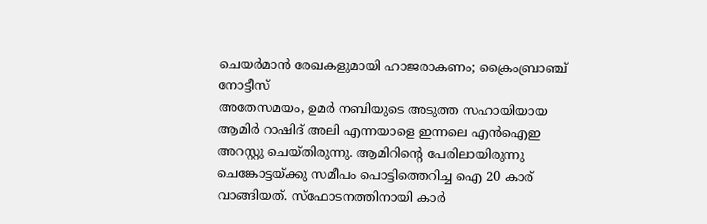ചെയർമാൻ രേഖകളുമായി ഹാജരാകണം; ക്രൈംബ്രാഞ്ച് നോട്ടീസ്
അതേസമയം, ഉമർ നബിയുടെ അടുത്ത സഹായിയായ ആമിർ റാഷിദ് അലി എന്നയാളെ ഇന്നലെ എൻഐഇ അറസ്റ്റു ചെയ്തിരുന്നു. ആമിറിന്റെ പേരിലായിരുന്നു ചെങ്കോട്ടയ്ക്കു സമീപം പൊട്ടിത്തെറിച്ച ഐ 20 കാര് വാങ്ങിയത്. സ്ഫോടനത്തിനായി കാർ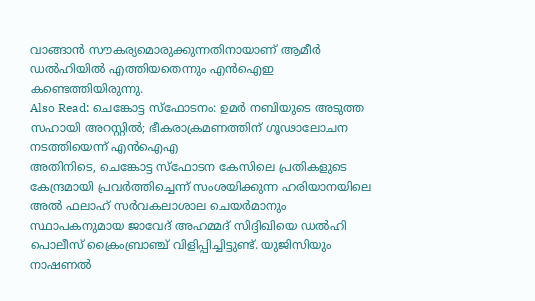വാങ്ങാൻ സൗകര്യമൊരുക്കുന്നതിനായാണ് ആമീർ ഡൽഹിയിൽ എത്തിയതെന്നും എൻഐഇ കണ്ടെത്തിയിരുന്നു.
Also Read: ചെങ്കോട്ട സ്ഫോടനം: ഉമർ നബിയുടെ അടുത്ത സഹായി അറസ്റ്റിൽ; ഭീകരാക്രമണത്തിന് ഗൂഢാലോചന നടത്തിയെന്ന് എൻഐഎ
അതിനിടെ, ചെങ്കോട്ട സ്ഫോടന കേസിലെ പ്രതികളുടെ കേന്ദ്രമായി പ്രവർത്തിച്ചെന്ന് സംശയിക്കുന്ന ഹരിയാനയിലെ അൽ ഫലാഹ് സർവകലാശാല ചെയർമാനും സ്ഥാപകനുമായ ജാവേദ് അഹമ്മദ് സിദ്ദിഖിയെ ഡൽഹി പൊലീസ് ക്രൈംബ്രാഞ്ച് വിളിപ്പിച്ചിട്ടുണ്ട്. യുജിസിയും നാഷണൽ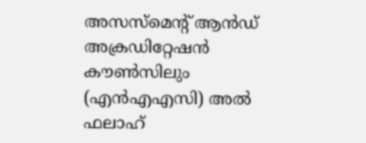അസസ്മെന്റ് ആൻഡ് അക്രഡിറ്റേഷൻ കൗൺസിലും (എൻഎഎസി) അൽ ഫലാഹ്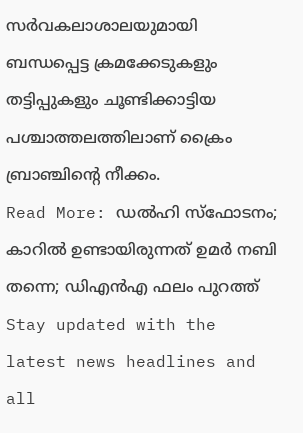സർവകലാശാലയുമായി ബന്ധപ്പെട്ട ക്രമക്കേടുകളും തട്ടിപ്പുകളും ചൂണ്ടിക്കാട്ടിയ പശ്ചാത്തലത്തിലാണ് ക്രൈം ബ്രാഞ്ചിന്റെ നീക്കം.
Read More: ഡൽഹി സ്ഫോടനം; കാറിൽ ഉണ്ടായിരുന്നത് ഉമർ നബി തന്നെ; ഡിഎൻഎ ഫലം പുറത്ത്
Stay updated with the latest news headlines and all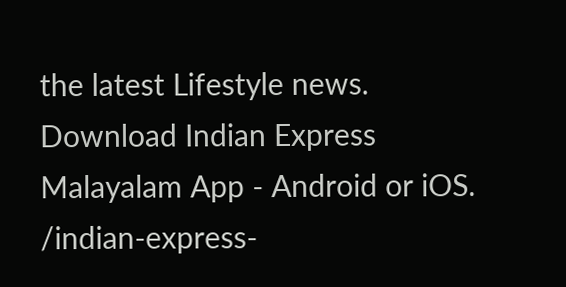the latest Lifestyle news. Download Indian Express Malayalam App - Android or iOS.
/indian-express-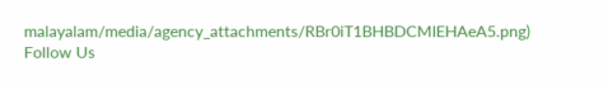malayalam/media/agency_attachments/RBr0iT1BHBDCMIEHAeA5.png)
Follow Us